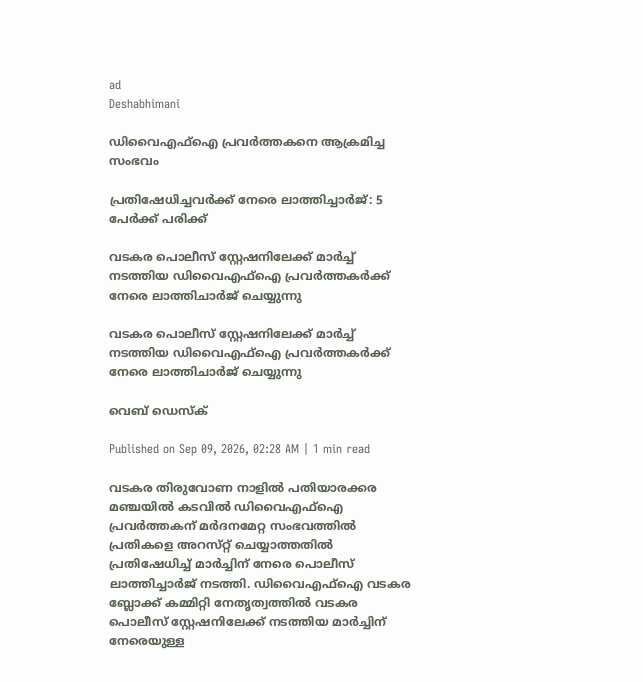ad
Deshabhimani

ഡിവൈഎഫ്ഐ പ്രവർത്തകനെ ആക്രമിച്ച സംഭവം

പ്രതിഷേധിച്ചവർക്ക് നേരെ ലാത്തിച്ചാർജ്: 5 പേർക്ക് പരിക്ക്

വടകര പൊലീസ് സ്റ്റേഷനിലേക്ക് മാർച്ച് നടത്തിയ ഡിവൈഎഫ്ഐ പ്രവർത്തകർക്ക് നേരെ ലാത്തിചാർജ് ചെയ്യുന്നു

വടകര പൊലീസ് സ്റ്റേഷനിലേക്ക് മാർച്ച് നടത്തിയ ഡിവൈഎഫ്ഐ പ്രവർത്തകർക്ക് നേരെ ലാത്തിചാർജ് ചെയ്യുന്നു

വെബ് ഡെസ്ക്

Published on Sep 09, 2026, 02:28 AM | 1 min read

വടകര തിരുവോണ നാളിൽ പതിയാരക്കര മഞ്ചയിൽ കടവിൽ ഡിവൈഎഫ്ഐ പ്രവർത്തകന് മർദനമേറ്റ സംഭവത്തിൽ പ്രതികളെ അറസ്‌റ്റ് ചെയ്യാത്തതിൽ പ്രതിഷേധിച്ച്‌ മാർച്ചിന്‌ നേരെ പൊലീസ് ലാത്തിച്ചാർജ് നടത്തി. ഡിവൈഎഫ്ഐ വടകര ബ്ലോക്ക് കമ്മിറ്റി നേതൃത്വത്തിൽ വടകര പൊലീസ് സ്റ്റേഷനിലേക്ക് നടത്തിയ മാർച്ചിന്‌ നേരെയുള്ള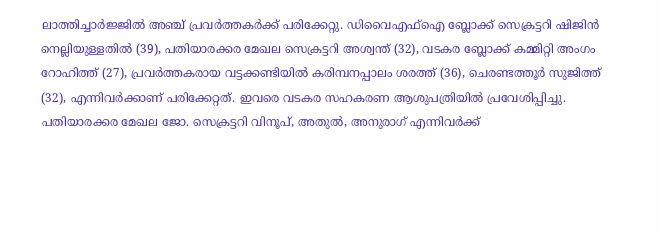ലാത്തിച്ചാർജ്ജിൽ അഞ്ച്‌ പ്രവർത്തകർക്ക്‌ പരിക്കേറ്റു. ഡിവൈഎഫ്‌ഐ ബ്ലോക്ക് സെക്രട്ടറി ഷിജിൻ നെല്ലിയുള്ളതിൽ (39), പതിയാരക്കര മേഖല സെക്രട്ടറി അശ്വന്ത് (32), വടകര ബ്ലോക്ക് കമ്മിറ്റി അംഗം റോഹിത്ത് (27), പ്രവർത്തകരായ വട്ടക്കണ്ടിയിൽ കരിമ്പനപ്പാലം ശരത്ത് (36), ചെരണ്ടത്തൂർ സുജിത്ത് (32), എന്നിവർക്കാണ് പരിക്കേറ്റത്. ഇവരെ വടകര സഹകരണ ആശുപത്രിയിൽ പ്രവേശിപ്പിച്ചു. പതിയാരക്കര മേഖല ജോ. സെക്രട്ടറി വിനൂപ്, അതുൽ, അനുരാഗ് എന്നിവർക്ക്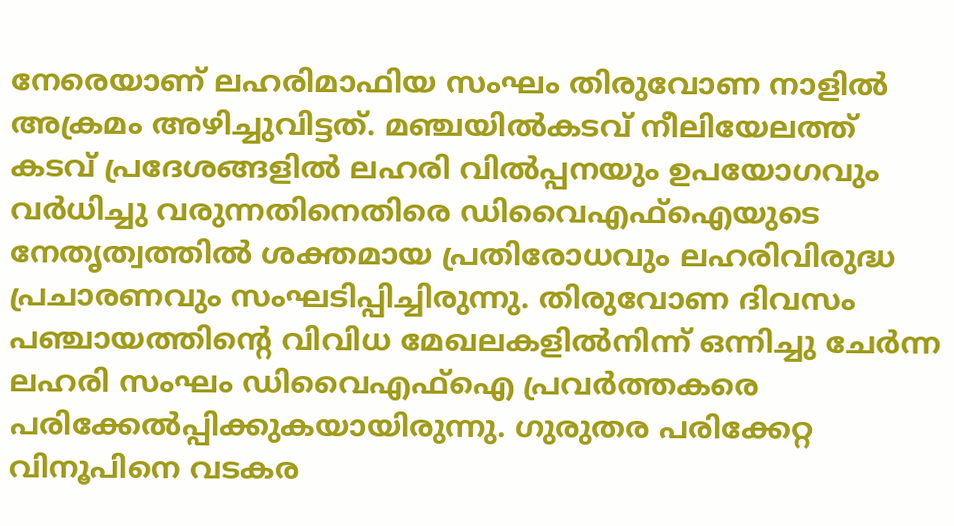നേരെയാണ് ലഹരിമാഫിയ സംഘം തിരുവോണ നാളിൽ അക്രമം അഴിച്ചുവിട്ടത്. മഞ്ചയിൽകടവ് നീലിയേലത്ത് കടവ് പ്രദേശങ്ങളിൽ ലഹരി വിൽപ്പനയും ഉപയോഗവും വർധിച്ചു വരുന്നതിനെതിരെ ഡിവൈഎഫ്ഐയുടെ നേതൃത്വത്തിൽ ശക്തമായ പ്രതിരോധവും ലഹരിവിരുദ്ധ പ്രചാരണവും സംഘടിപ്പിച്ചിരുന്നു. തിരുവോണ ദിവസം പഞ്ചായത്തിന്റെ വിവിധ മേഖലകളിൽനിന്ന്‌ ഒന്നിച്ചു ചേർന്ന ലഹരി സംഘം ഡിവൈഎഫ്ഐ പ്രവർത്തകരെ പരിക്കേൽപ്പിക്കുകയായിരുന്നു. ഗുരുതര പരിക്കേറ്റ വിനൂപിനെ വടകര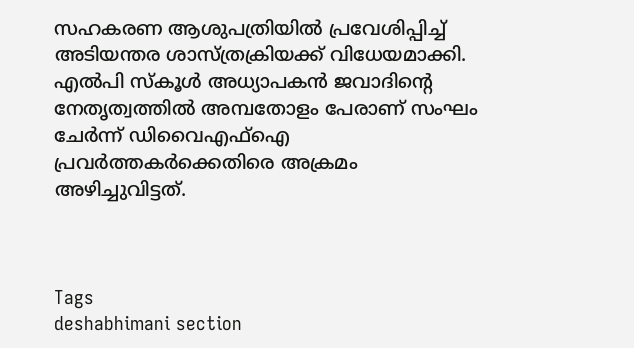സഹകരണ ആശുപത്രിയിൽ പ്രവേശിപ്പിച്ച് അടിയന്തര ശാസ്ത്രക്രിയക്ക് വിധേയമാക്കി. എൽപി സ്കൂൾ അധ്യാപകൻ ജവാദിന്റെ നേതൃത്വത്തിൽ അമ്പതോളം പേരാണ് സംഘം ചേർന്ന് ഡിവൈഎഫ്ഐ പ്രവർത്തകർക്കെതിരെ അക്രമം അഴിച്ചുവിട്ടത്.



Tags
deshabhimani section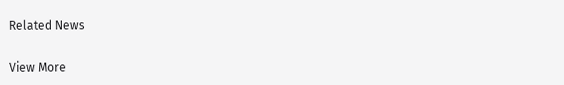Related News

View More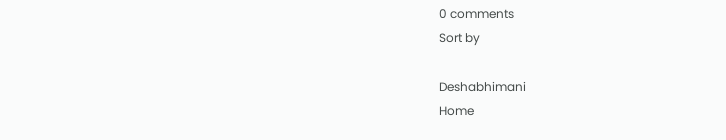0 comments
Sort by

Deshabhimani
Home